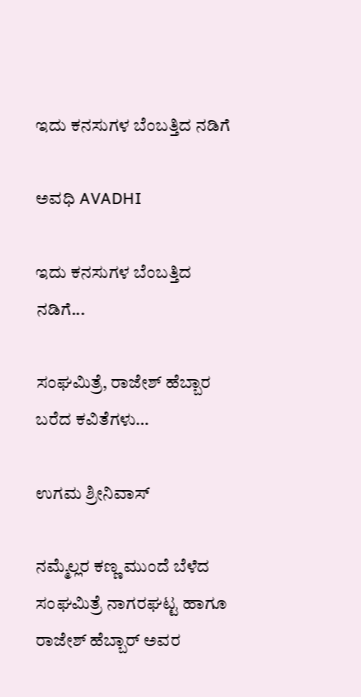ಇದು ಕನಸುಗಳ ಬೆಂಬತ್ತಿದ ನಡಿಗೆ‍

ಅವಧಿ AVADHI

ಇದು ಕನಸುಗಳ ಬೆಂಬತ್ತಿದ ನಡಿಗೆ...

ಸಂಘಮಿತ್ರೆ, ರಾಜೇಶ್ ಹೆಬ್ಬಾರ ಬರೆದ ಕವಿತೆಗಳು…

ಉಗಮ ಶ್ರೀನಿವಾಸ್

ನಮ್ಮೆಲ್ಲರ ಕಣ್ಣ ಮುಂದೆ ಬೆಳೆದ ಸಂಘಮಿತ್ರೆ ನಾಗರಘಟ್ಟ ಹಾಗೂ ರಾಜೇಶ್ ಹೆಬ್ಬಾರ್ ಅವರ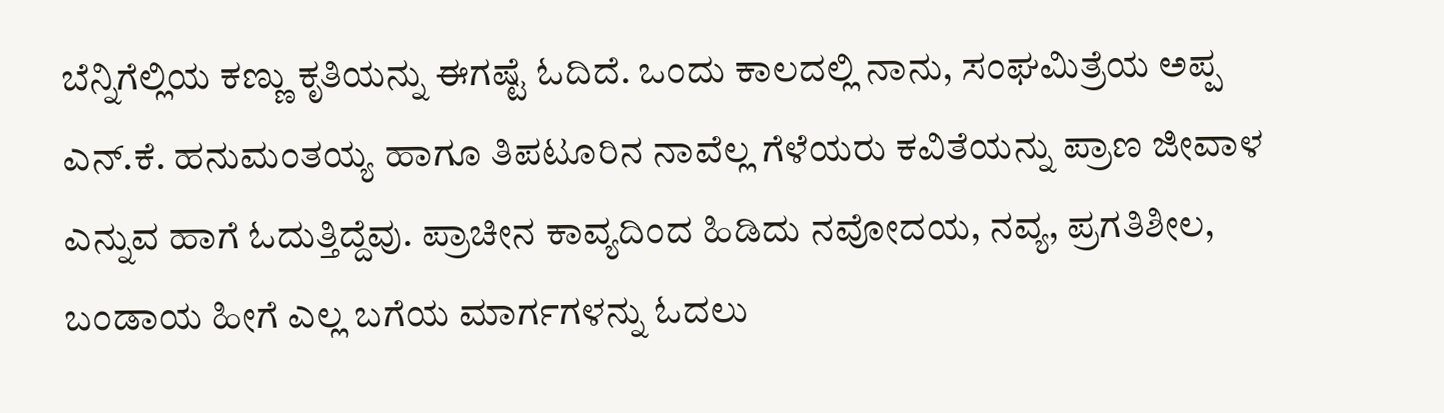ಬೆನ್ನಿಗೆಲ್ಲಿಯ ಕಣ್ಣು ಕೃತಿಯನ್ನು ಈಗಷ್ಟೆ ಓದಿದೆ. ಒಂದು ಕಾಲದಲ್ಲಿ ನಾನು, ಸಂಘಮಿತ್ರೆಯ ಅಪ್ಪ ಎನ್.ಕೆ. ಹನುಮಂತಯ್ಯ ಹಾಗೂ ತಿಪಟೂರಿನ ನಾವೆಲ್ಲ ಗೆಳೆಯರು ಕವಿತೆಯನ್ನು ಪ್ರಾಣ ಜೀವಾಳ ಎನ್ನುವ ಹಾಗೆ ಓದುತ್ತಿದ್ದೆವು. ಪ್ರಾಚೀನ ಕಾವ್ಯದಿಂದ ಹಿಡಿದು ನವೋದಯ, ನವ್ಯ, ಪ್ರಗತಿಶೀಲ, ಬಂಡಾಯ ಹೀಗೆ ಎಲ್ಲ ಬಗೆಯ ಮಾರ್ಗಗಳನ್ನು ಓದಲು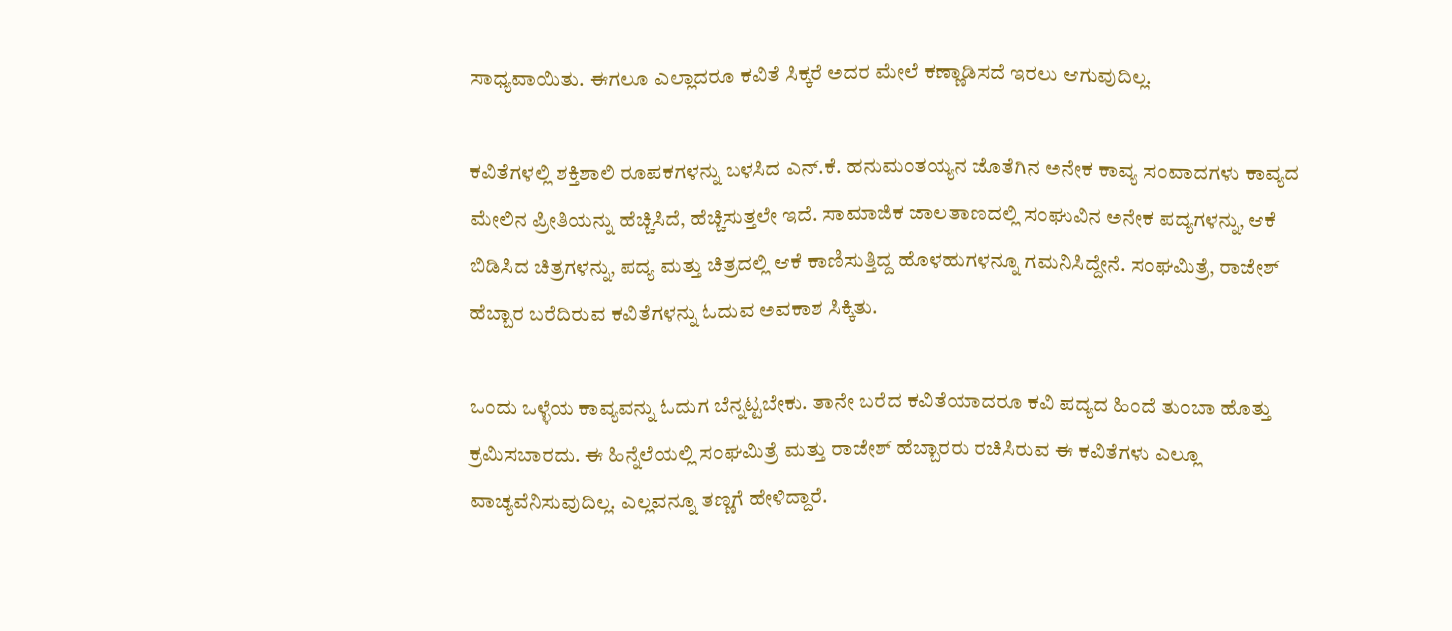ಸಾಧ್ಯವಾಯಿತು. ಈಗಲೂ ಎಲ್ಲಾದರೂ ಕವಿತೆ ಸಿಕ್ಕರೆ ಅದರ ಮೇಲೆ ಕಣ್ಣಾಡಿಸದೆ ಇರಲು ಆಗುವುದಿಲ್ಲ.

ಕವಿತೆಗಳಲ್ಲಿ ಶಕ್ತಿಶಾಲಿ ರೂಪಕಗಳನ್ನು ಬಳಸಿದ ಎನ್.ಕೆ. ಹನುಮಂತಯ್ಯನ ಜೊತೆಗಿನ ಅನೇಕ‌ ಕಾವ್ಯ ಸಂವಾದಗಳು ಕಾವ್ಯದ ಮೇಲಿನ ಪ್ರೀತಿಯನ್ನು ಹೆಚ್ಚಿಸಿದೆ, ಹೆಚ್ಚಿಸುತ್ತಲೇ ಇದೆ. ಸಾಮಾಜಿಕ ಜಾಲತಾಣದಲ್ಲಿ ಸಂಘುವಿನ ಅನೇಕ‌ ಪದ್ಯಗಳನ್ನು, ಆಕೆ ಬಿಡಿಸಿದ ಚಿತ್ರಗಳನ್ನು, ಪದ್ಯ ಮತ್ತು ಚಿತ್ರದಲ್ಲಿ ಆಕೆ ಕಾಣಿಸುತ್ತಿದ್ದ ಹೊಳಹುಗಳನ್ನೂ ಗಮನಿಸಿದ್ದೇನೆ. ಸಂಘಮಿತ್ರೆ, ರಾಜೇಶ್ ಹೆಬ್ಬಾರ ಬರೆದಿರುವ ಕವಿತೆಗಳನ್ನು ಓದುವ ಅವಕಾಶ ಸಿಕ್ಕಿತು.

ಒಂದು ಒಳ್ಳೆಯ ಕಾವ್ಯವನ್ನು ಓದುಗ ಬೆನ್ನಟ್ಟಬೇಕು. ತಾನೇ ಬರೆದ ಕವಿತೆಯಾದರೂ ಕವಿ ಪದ್ಯದ ಹಿಂದೆ ತುಂಬಾ ಹೊತ್ತು ಕ್ರಮಿಸಬಾರದು. ಈ ಹಿನ್ನೆಲೆಯಲ್ಲಿ ಸಂಘಮಿತ್ರೆ ಮತ್ತು ರಾಜೇಶ್ ಹೆಬ್ಬಾರರು ರಚಿಸಿರುವ ಈ‌ ಕವಿತೆಗಳು ಎಲ್ಲೂ ವಾಚ್ಯವೆನಿಸುವುದಿಲ್ಲ. ಎಲ್ಲವನ್ನೂ ತಣ್ಣಗೆ ಹೇಳಿದ್ದಾರೆ.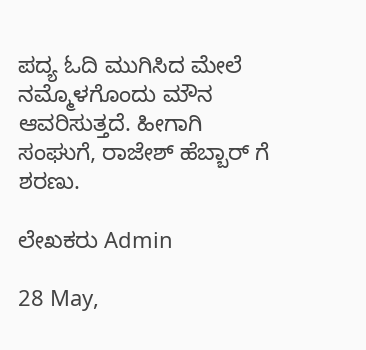ಪದ್ಯ ಓದಿ ಮುಗಿಸಿದ ಮೇಲೆ ನಮ್ಮೊಳಗೊಂದು ಮೌನ ಆವರಿಸುತ್ತದೆ. ಹೀಗಾಗಿ ಸಂಘುಗೆ, ರಾಜೇಶ್ ಹೆಬ್ಬಾರ್ ಗೆ ಶರಣು.

ಲೇಖಕರು Admin

28 May,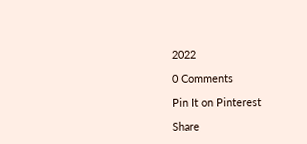2022

0 Comments

Pin It on Pinterest

Share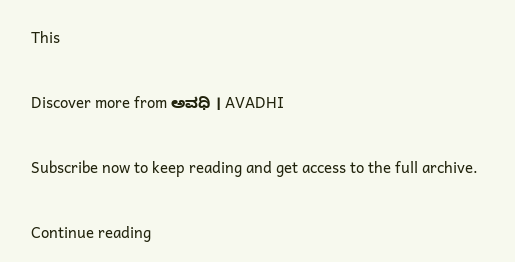This

Discover more from ಅವಧಿ । AVADHI

Subscribe now to keep reading and get access to the full archive.

Continue reading